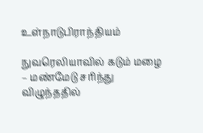உள்நாடுபிராந்தியம்

நுவரெலியாவில் கடும் மழை – மண்மேடு சரிந்து விழுந்ததில்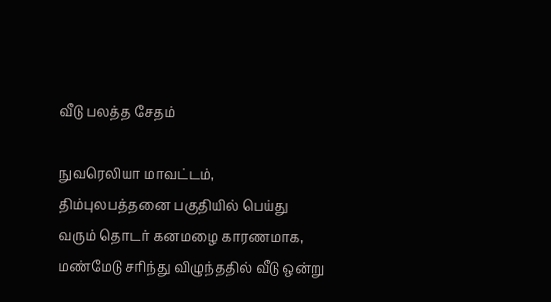வீடு பலத்த சேதம்

நுவரெலியா மாவட்டம், திம்புலபத்தனை பகுதியில் பெய்து வரும் தொடர் கனமழை காரணமாக, மண்மேடு சரிந்து விழுந்ததில் வீடு ஒன்று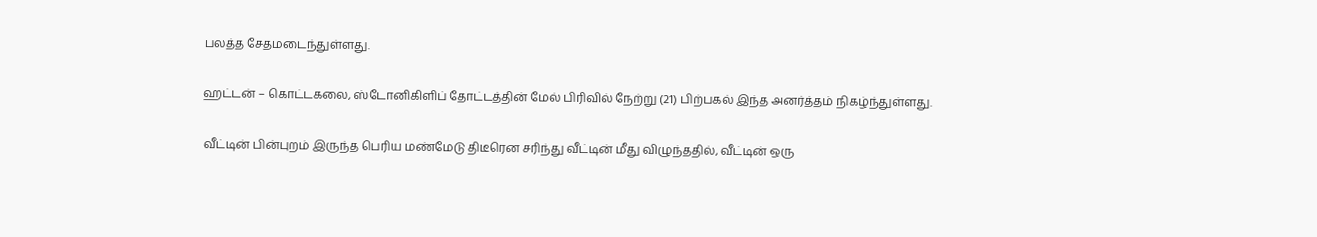பலத்த சேதமடைந்துள்ளது.

ஹட்டன் – கொட்டகலை, ஸ்டோனிகிளிப் தோட்டத்தின் மேல் பிரிவில் நேற்று (21) பிற்பகல் இந்த அனர்த்தம் நிகழ்ந்துள்ளது.

வீட்டின் பின்புறம் இருந்த பெரிய மண்மேடு திடீரென சரிந்து வீட்டின் மீது விழுந்ததில், வீட்டின் ஒரு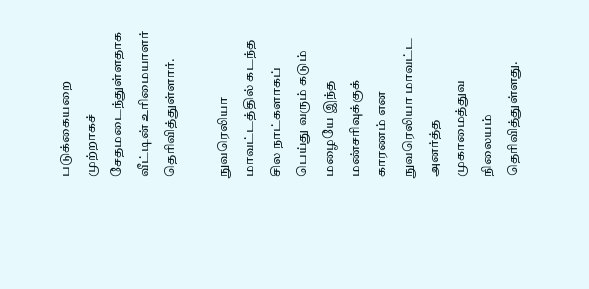படுக்கையறை முற்றாகச் சேதமடைந்துள்ளதாக வீட்டின் உரிமையாளர் தெரிவித்துள்ளார்.

நுவரெலியா மாவட்டத்தில் கடந்த சில நாட்களாகப் பெய்து வரும் கடும் மழையே இந்த மண்சரிவுக்குக் காரணம் என நுவரெலியா மாவட்ட அனர்த்த முகாமைத்துவ நிலையம் தெரிவித்துள்ளது.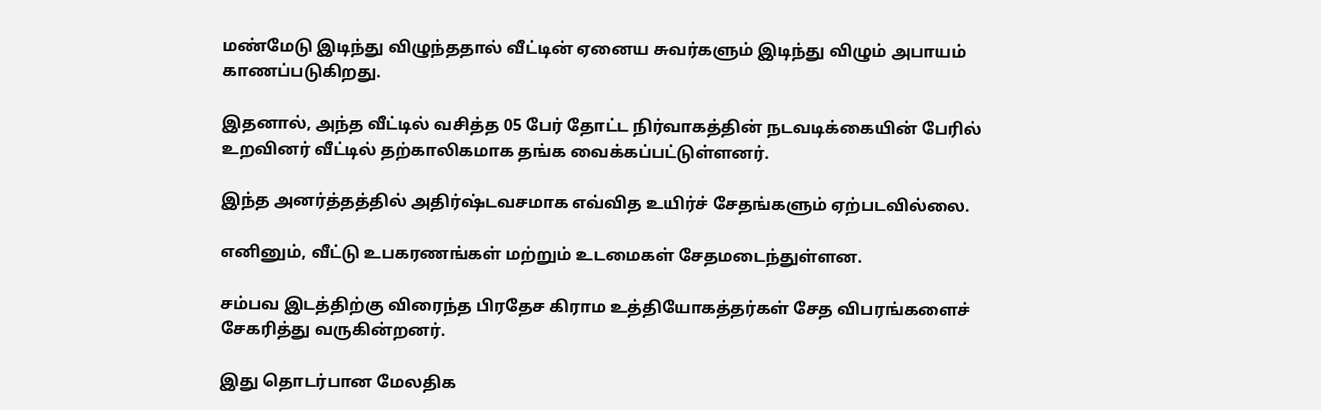மண்மேடு இடிந்து விழுந்ததால் வீட்டின் ஏனைய சுவர்களும் இடிந்து விழும் அபாயம் காணப்படுகிறது.

இதனால், அந்த வீட்டில் வசித்த 05 பேர் தோட்ட நிர்வாகத்தின் நடவடிக்கையின் பேரில் உறவினர் வீட்டில் தற்காலிகமாக தங்க வைக்கப்பட்டுள்ளனர்.

இந்த அனர்த்தத்தில் அதிர்ஷ்டவசமாக எவ்வித உயிர்ச் சேதங்களும் ஏற்படவில்லை.

எனினும், வீட்டு உபகரணங்கள் மற்றும் உடமைகள் சேதமடைந்துள்ளன.

சம்பவ இடத்திற்கு விரைந்த பிரதேச கிராம உத்தியோகத்தர்கள் சேத விபரங்களைச் சேகரித்து வருகின்றனர்.

இது தொடர்பான மேலதிக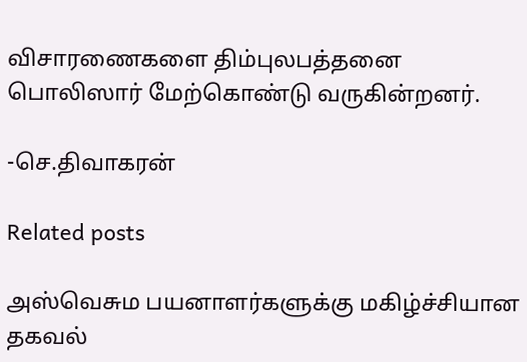விசாரணைகளை திம்புலபத்தனை பொலிஸார் மேற்கொண்டு வருகின்றனர்.

-செ.திவாகரன்

Related posts

அஸ்வெசும பயனாளர்களுக்கு மகிழ்ச்சியான தகவல்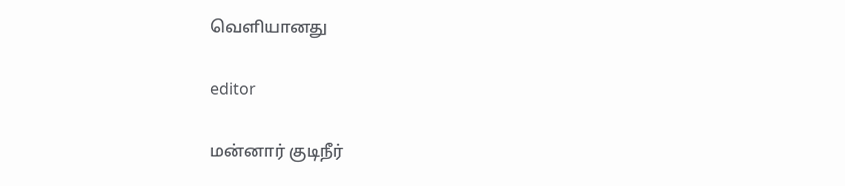வெளியானது

editor

மன்னார் குடிநீர்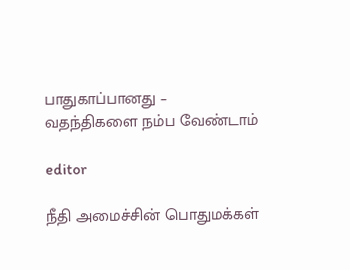பாதுகாப்பானது – வதந்திகளை நம்ப வேண்டாம்

editor

நீதி அமைச்சின் பொதுமக்கள்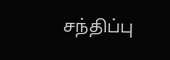சந்திப்பு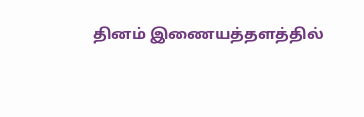தினம் இணையத்தளத்தில்